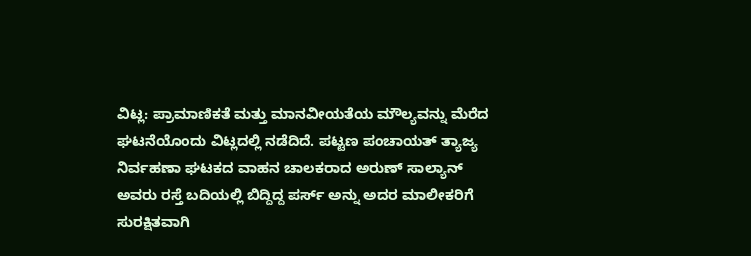ವಿಟ್ಲ: ಪ್ರಾಮಾಣಿಕತೆ ಮತ್ತು ಮಾನವೀಯತೆಯ ಮೌಲ್ಯವನ್ನು ಮೆರೆದ ಘಟನೆಯೊಂದು ವಿಟ್ಲದಲ್ಲಿ ನಡೆದಿದೆ. ಪಟ್ಟಣ ಪಂಚಾಯತ್ ತ್ಯಾಜ್ಯ ನಿರ್ವಹಣಾ ಘಟಕದ ವಾಹನ ಚಾಲಕರಾದ ಅರುಣ್ ಸಾಲ್ಯಾನ್ ಅವರು ರಸ್ತೆ ಬದಿಯಲ್ಲಿ ಬಿದ್ದಿದ್ದ ಪರ್ಸ್ ಅನ್ನು ಅದರ ಮಾಲೀಕರಿಗೆ ಸುರಕ್ಷಿತವಾಗಿ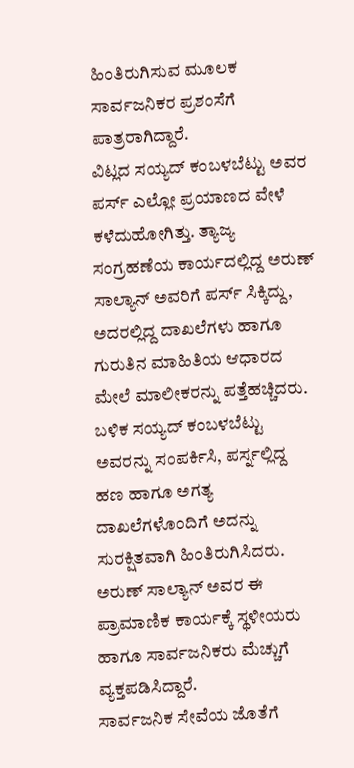ಹಿಂತಿರುಗಿಸುವ ಮೂಲಕ ಸಾರ್ವಜನಿಕರ ಪ್ರಶಂಸೆಗೆ ಪಾತ್ರರಾಗಿದ್ದಾರೆ.
ವಿಟ್ಲದ ಸಯ್ಯದ್ ಕಂಬಳಬೆಟ್ಟು ಅವರ ಪರ್ಸ್ ಎಲ್ಲೋ ಪ್ರಯಾಣದ ವೇಳೆ ಕಳೆದುಹೋಗಿತ್ತು. ತ್ಯಾಜ್ಯ ಸಂಗ್ರಹಣೆಯ ಕಾರ್ಯದಲ್ಲಿದ್ದ ಅರುಣ್ ಸಾಲ್ಯಾನ್ ಅವರಿಗೆ ಪರ್ಸ್ ಸಿಕ್ಕಿದ್ದು, ಅದರಲ್ಲಿದ್ದ ದಾಖಲೆಗಳು ಹಾಗೂ ಗುರುತಿನ ಮಾಹಿತಿಯ ಆಧಾರದ ಮೇಲೆ ಮಾಲೀಕರನ್ನು ಪತ್ತೆಹಚ್ಚಿದರು.
ಬಳಿಕ ಸಯ್ಯದ್ ಕಂಬಳಬೆಟ್ಟು ಅವರನ್ನು ಸಂಪರ್ಕಿಸಿ, ಪರ್ಸ್ನಲ್ಲಿದ್ದ ಹಣ ಹಾಗೂ ಅಗತ್ಯ ದಾಖಲೆಗಳೊಂದಿಗೆ ಅದನ್ನು ಸುರಕ್ಷಿತವಾಗಿ ಹಿಂತಿರುಗಿಸಿದರು. ಅರುಣ್ ಸಾಲ್ಯಾನ್ ಅವರ ಈ ಪ್ರಾಮಾಣಿಕ ಕಾರ್ಯಕ್ಕೆ ಸ್ಥಳೀಯರು ಹಾಗೂ ಸಾರ್ವಜನಿಕರು ಮೆಚ್ಚುಗೆ ವ್ಯಕ್ತಪಡಿಸಿದ್ದಾರೆ.
ಸಾರ್ವಜನಿಕ ಸೇವೆಯ ಜೊತೆಗೆ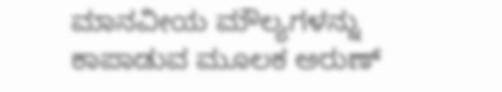ಮಾನವೀಯ ಮೌಲ್ಯಗಳನ್ನು ಕಾಪಾಡುವ ಮೂಲಕ ಅರುಣ್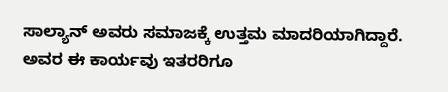ಸಾಲ್ಯಾನ್ ಅವರು ಸಮಾಜಕ್ಕೆ ಉತ್ತಮ ಮಾದರಿಯಾಗಿದ್ದಾರೆ. ಅವರ ಈ ಕಾರ್ಯವು ಇತರರಿಗೂ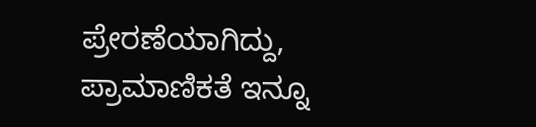ಪ್ರೇರಣೆಯಾಗಿದ್ದು, ಪ್ರಾಮಾಣಿಕತೆ ಇನ್ನೂ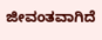ಜೀವಂತವಾಗಿದೆ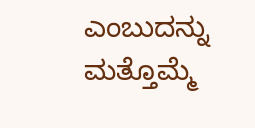ಎಂಬುದನ್ನು ಮತ್ತೊಮ್ಮೆ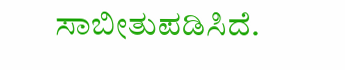ಸಾಬೀತುಪಡಿಸಿದೆ.